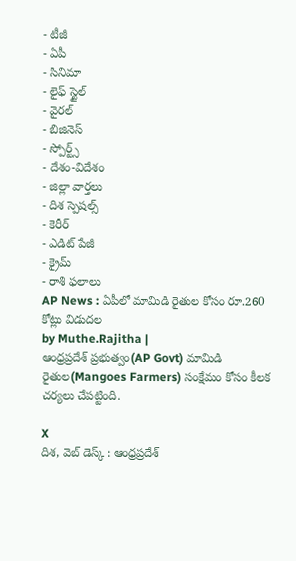- టీజీ
- ఏపీ
- సినిమా
- లైఫ్ స్టైల్
- వైరల్
- బిజినెస్
- స్పోర్ట్స్
- దేశం-విదేశం
- జిల్లా వార్తలు
- దిశ స్పెషల్స్
- కెరీర్
- ఎడిట్ పేజీ
- క్రైమ్
- రాశి ఫలాలు
AP News : ఏపీలో మామిడి రైతుల కోసం రూ.260 కోట్లు విడుదల
by Muthe.Rajitha |
ఆంధ్రప్రదేశ్ ప్రభుత్వం(AP Govt) మామిడి రైతుల(Mangoes Farmers) సంక్షేమం కోసం కీలక చర్యలు చేపట్టింది.

X
దిశ, వెబ్ డెస్క్ : ఆంధ్రప్రదేశ్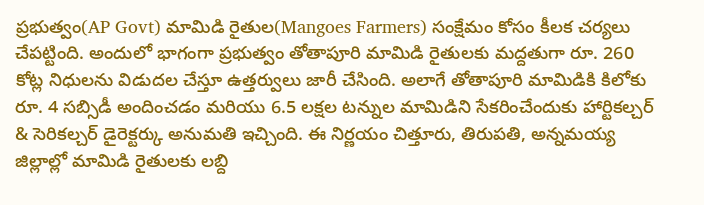ప్రభుత్వం(AP Govt) మామిడి రైతుల(Mangoes Farmers) సంక్షేమం కోసం కీలక చర్యలు చేపట్టింది. అందులో భాగంగా ప్రభుత్వం తోతాపూరి మామిడి రైతులకు మద్దతుగా రూ. 260 కోట్ల నిధులను విడుదల చేస్తూ ఉత్తర్వులు జారీ చేసింది. అలాగే తోతాపూరి మామిడికి కిలోకు రూ. 4 సబ్సిడీ అందించడం మరియు 6.5 లక్షల టన్నుల మామిడిని సేకరించేందుకు హార్టికల్చర్ & సెరికల్చర్ డైరెక్టర్కు అనుమతి ఇచ్చింది. ఈ నిర్ణయం చిత్తూరు, తిరుపతి, అన్నమయ్య జిల్లాల్లో మామిడి రైతులకు లబ్ది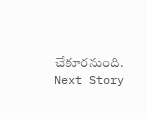చేకూరనుంది.
Next Story